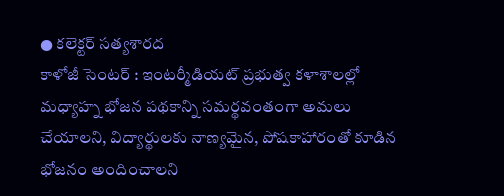● కలెక్టర్ సత్యశారద
కాళోజీ సెంటర్ : ఇంటర్మీడియట్ ప్రభుత్వ కళాశాలల్లో మధ్యాహ్న భోజన పథకాన్ని సమర్థవంతంగా అమలు చేయాలని, విద్యార్థులకు నాణ్యమైన, పోషకాహారంతో కూడిన భోజనం అందించాలని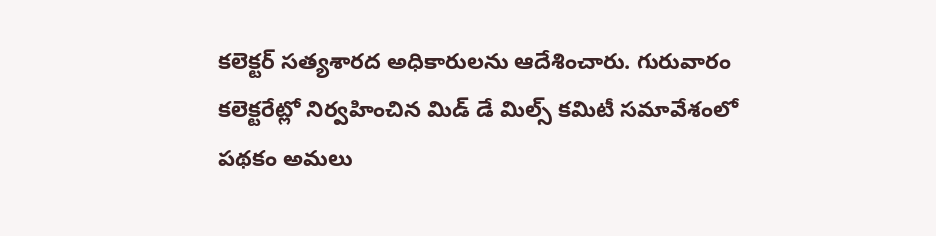కలెక్టర్ సత్యశారద అధికారులను ఆదేశించారు. గురువారం కలెక్టరేట్లో నిర్వహించిన మిడ్ డే మిల్స్ కమిటీ సమావేశంలో పథకం అమలు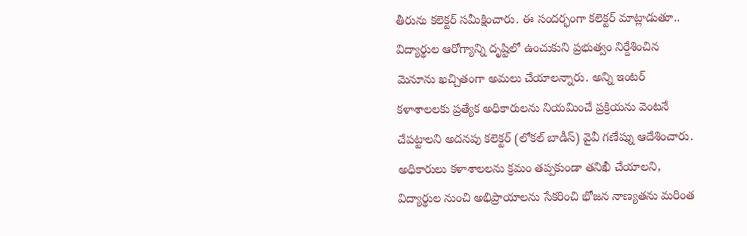తీరును కలెక్టర్ సమీక్షించారు. ఈ సందర్భంగా కలెక్టర్ మాట్లాడుతూ.. విద్యార్థుల ఆరోగ్యాన్ని దృష్టిలో ఉంచుకుని ప్రభుత్వం నిర్దేశించిన మెనూను ఖచ్చితంగా అమలు చేయాలన్నారు. అన్ని ఇంటర్ కళాశాలలకు ప్రత్యేక అధికారులను నియమించే ప్రక్రియను వెంటనే చేపట్టాలని అదనపు కలెక్టర్ (లోకల్ బాడీస్) వైవీ గణేష్ను ఆదేశించారు. అధికారులు కళాశాలలను క్రమం తప్పకుండా తనిఖీ చేయాలని, విద్యార్థుల నుంచి అభిప్రాయాలను సేకరించి భోజన నాణ్యతను మరింత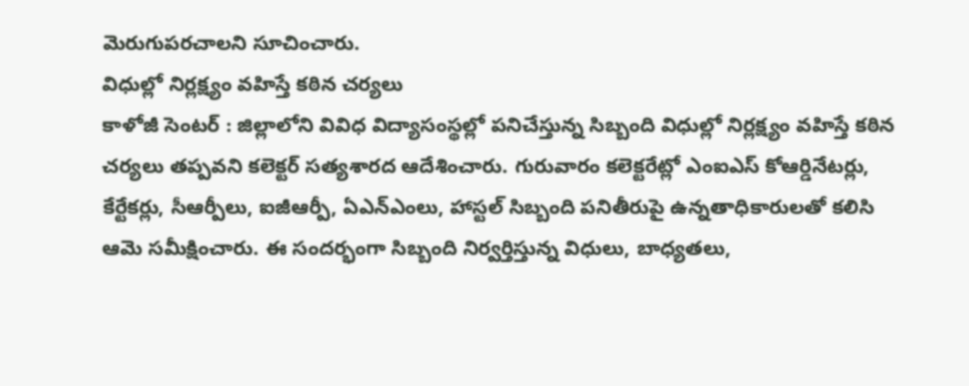మెరుగుపరచాలని సూచించారు.
విధుల్లో నిర్లక్ష్యం వహిస్తే కఠిన చర్యలు
కాళోజీ సెంటర్ : జిల్లాలోని వివిధ విద్యాసంస్థల్లో పనిచేస్తున్న సిబ్బంది విధుల్లో నిర్లక్ష్యం వహిస్తే కఠిన చర్యలు తప్పవని కలెక్టర్ సత్యశారద ఆదేశించారు. గురువారం కలెక్టరేట్లో ఎంఐఎస్ కోఆర్డినేటర్లు, కేర్టేకర్లు, సీఆర్పీలు, ఐజీఆర్పీ, ఏఎన్ఎంలు, హాస్టల్ సిబ్బంది పనితీరుపై ఉన్నతాధికారులతో కలిసి ఆమె సమీక్షించారు. ఈ సందర్భంగా సిబ్బంది నిర్వర్తిస్తున్న విధులు, బాధ్యతలు,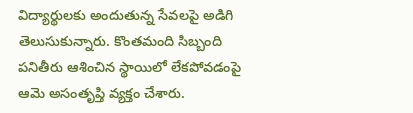విద్యార్థులకు అందుతున్న సేవలపై అడిగి తెలుసుకున్నారు. కొంతమంది సిబ్బంది పనితీరు ఆశించిన స్థాయిలో లేకపోవడంపై ఆమె అసంతృప్తి వ్యక్తం చేశారు.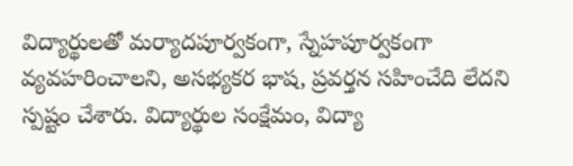విద్యార్థులతో మర్యాదపూర్వకంగా, స్నేహపూర్వకంగా వ్యవహరించాలని, అసభ్యకర భాష, ప్రవర్తన సహించేది లేదని స్పష్టం చేశారు. విద్యార్థుల సంక్షేమం, విద్యా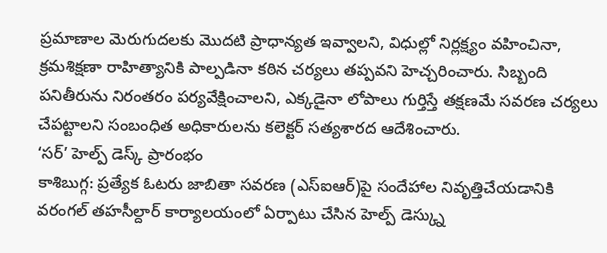ప్రమాణాల మెరుగుదలకు మొదటి ప్రాధాన్యత ఇవ్వాలని, విధుల్లో నిర్లక్ష్యం వహించినా, క్రమశిక్షణా రాహిత్యానికి పాల్పడినా కఠిన చర్యలు తప్పవని హెచ్చరించారు. సిబ్బంది పనితీరును నిరంతరం పర్యవేక్షించాలని, ఎక్కడైనా లోపాలు గుర్తిస్తే తక్షణమే సవరణ చర్యలు చేపట్టాలని సంబంధిత అధికారులను కలెక్టర్ సత్యశారద ఆదేశించారు.
‘సర్’ హెల్ప్ డెస్క్ ప్రారంభం
కాశిబుగ్గ: ప్రత్యేక ఓటరు జాబితా సవరణ (ఎస్ఐఆర్)పై సందేహాల నివృత్తిచేయడానికి వరంగల్ తహసీల్దార్ కార్యాలయంలో ఏర్పాటు చేసిన హెల్ప్ డెస్క్ను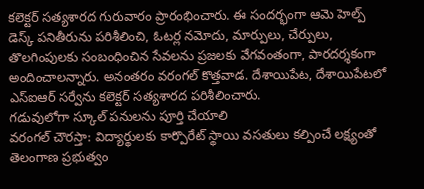కలెక్టర్ సత్యశారద గురువారం ప్రారంభించారు. ఈ సందర్భంగా ఆమె హెల్ప్ డెస్క్ పనితీరును పరిశీలించి, ఓటర్ల నమోదు, మార్పులు, చేర్పులు, తొలగింపులకు సంబంధించిన సేవలను ప్రజలకు వేగవంతంగా, పారదర్శకంగా అందించాలన్నారు. అనంతరం వరంగల్ కొత్తవాడ. దేశాయిపేట, దేశాయిపేటలో ఎస్ఐఆర్ సర్వేను కలెక్టర్ సత్యశారద పరిశీలించారు.
గడువులోగా స్కూల్ పనులను పూర్తి చేయాలి
వరంగల్ చౌరస్తా: విద్యార్థులకు కార్పొరేట్ స్థాయి వసతులు కల్పించే లక్ష్యంతో తెలంగాణ ప్రభుత్వం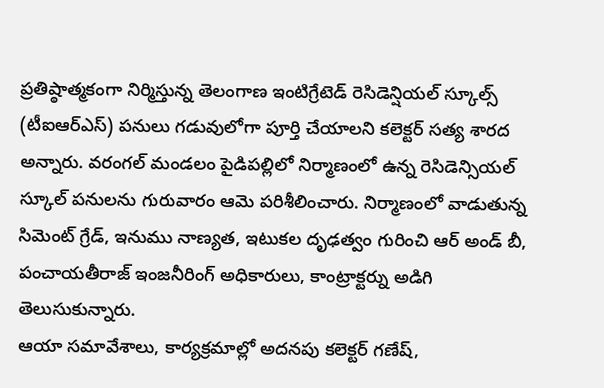ప్రతిష్ఠాత్మకంగా నిర్మిస్తున్న తెలంగాణ ఇంటిగ్రేటెడ్ రెసిడెన్షియల్ స్కూల్స్ (టీఐఆర్ఎస్) పనులు గడువులోగా పూర్తి చేయాలని కలెక్టర్ సత్య శారద అన్నారు. వరంగల్ మండలం పైడిపల్లిలో నిర్మాణంలో ఉన్న రెసిడెన్సియల్ స్కూల్ పనులను గురువారం ఆమె పరిశీలించారు. నిర్మాణంలో వాడుతున్న సిమెంట్ గ్రేడ్, ఇనుము నాణ్యత, ఇటుకల దృఢత్వం గురించి ఆర్ అండ్ బీ, పంచాయతీరాజ్ ఇంజనీరింగ్ అధికారులు, కాంట్రాక్టర్ను అడిగి తెలుసుకున్నారు.
ఆయా సమావేశాలు, కార్యక్రమాల్లో అదనపు కలెక్టర్ గణేష్,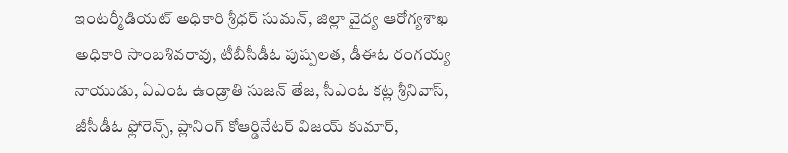ఇంటర్మీడియట్ అధికారి శ్రీధర్ సుమన్, జిల్లా వైద్య ఆరోగ్యశాఖ అధికారి సాంబశివరావు, టీబీసీడీఓ పుష్పలత, డీఈఓ రంగయ్య నాయుడు, ఏఎంఓ ఉండ్రాతి సుజన్ తేజ, సీఎంఓ కట్ల శ్రీనివాస్, జీసీడీఓ ఫ్లోరెన్స్, ప్లానింగ్ కోఆర్డినేటర్ విజయ్ కుమార్,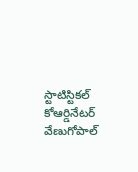స్టాటిస్టికల్ కోఆర్డినేటర్ వేణుగోపాల్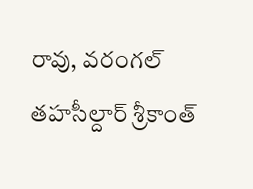రావు, వరంగల్ తహసీల్దార్ శ్రీకాంత్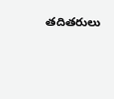తదితరులు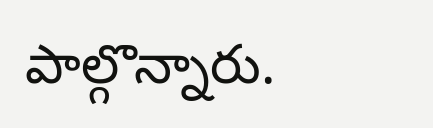పాల్గొన్నారు.